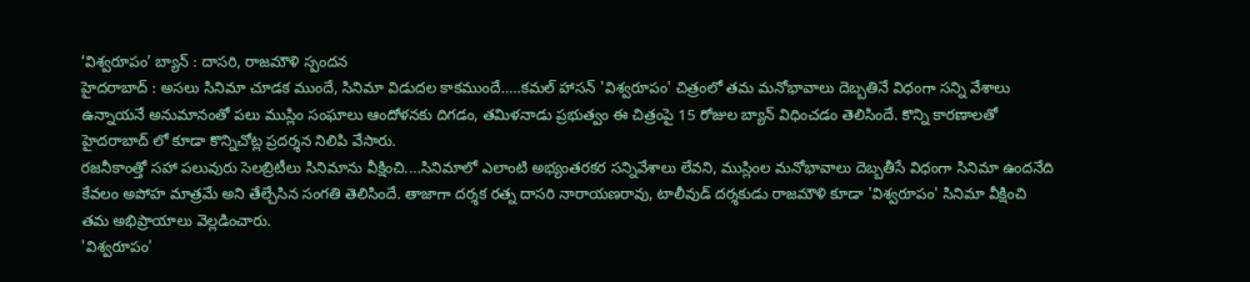‘విశ్వరూపం’ బ్యాన్ : దాసరి, రాజమౌళి స్పందన
హైదరాబాద్ : అసలు సినిమా చూడక ముందే, సినిమా విడుదల కాకముందే.....కమల్ హాసన్ 'విశ్వరూపం' చిత్రంలో తమ మనోభావాలు దెబ్బతినే విధంగా సన్ని వేశాలు ఉన్నాయనే అనుమానంతో పలు ముస్లిం సంఘాలు ఆందోళనకు దిగడం, తమిళనాడు ప్రభుత్వం ఈ చిత్రంపై 15 రోజుల బ్యాన్ విధించడం తెలిసిందే. కొన్ని కారణాలతో హైదరాబాద్ లో కూడా కొన్నిచోట్ల ప్రదర్శన నిలిపి వేసారు.
రజనీకాంత్తో సహా పలువురు సెలబ్రిటీలు సినిమాను వీక్షించి....సినిమాలో ఎలాంటి అభ్యంతరకర సన్నివేశాలు లేవని, ముస్లింల మనోభావాలు దెబ్బతీసే విధంగా సినిమా ఉందనేది కేవలం అపోహ మాత్రమే అని తేల్చేసిన సంగతి తెలిసిందే. తాజాగా దర్శక రత్న దాసరి నారాయణరావు, టాలీవుడ్ దర్శకుడు రాజమౌళి కూడా 'విశ్వరూపం' సినిమా వీక్షించి తమ అభిప్రాయాలు వెల్లడించారు.
'విశ్వరూపం'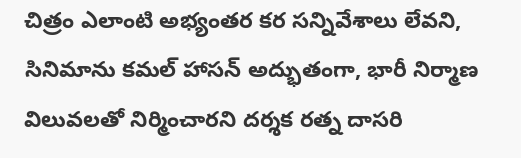చిత్రం ఎలాంటి అభ్యంతర కర సన్నివేశాలు లేవని, సినిమాను కమల్ హాసన్ అద్భుతంగా, భారీ నిర్మాణ విలువలతో నిర్మించారని దర్శక రత్న దాసరి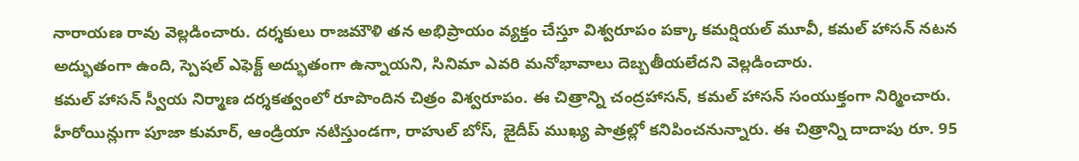నారాయణ రావు వెల్లడించారు. దర్శకులు రాజమౌళి తన అభిప్రాయం వ్యక్తం చేస్తూ విశ్వరూపం పక్కా కమర్షియల్ మూవీ, కమల్ హాసన్ నటన అద్భుతంగా ఉంది, స్పెషల్ ఎఫెక్ట్ అద్భుతంగా ఉన్నాయని, సినిమా ఎవరి మనోభావాలు దెబ్బతీయలేదని వెల్లడించారు.
కమల్ హాసన్ స్వీయ నిర్మాణ దర్శకత్వంలో రూపొందిన చిత్రం విశ్వరూపం. ఈ చిత్రాన్ని చంద్రహాసన్, కమల్ హాసన్ సంయుక్తంగా నిర్మించారు. హీరోయిన్లుగా పూజా కుమార్, ఆండ్రియా నటిస్తుండగా, రాహుల్ బోస్, జైదీప్ ముఖ్య పాత్రల్లో కనిపించనున్నారు. ఈ చిత్రాన్ని దాదాపు రూ. 95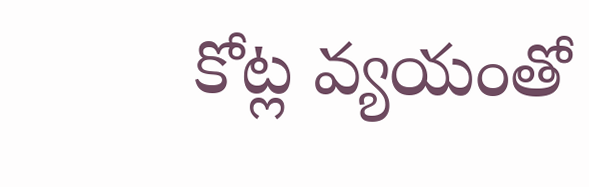కోట్ల వ్యయంతో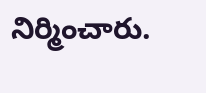నిర్మించారు.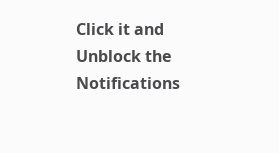Click it and Unblock the Notifications